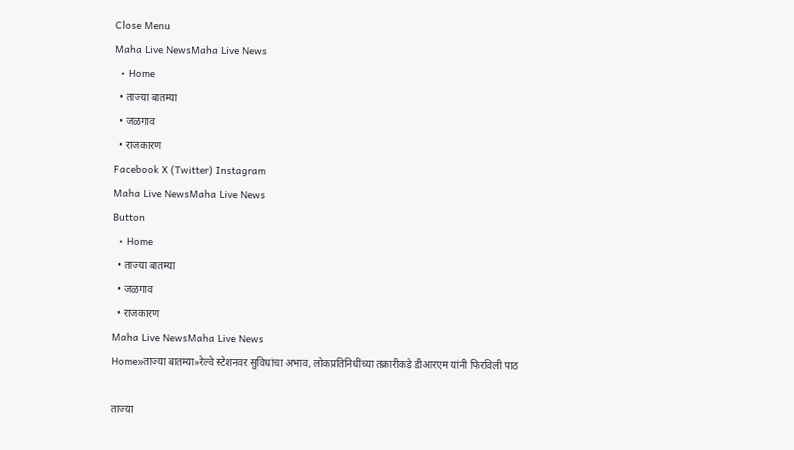Close Menu
Maha Live NewsMaha Live News
  • Home
  • ताज्या बातम्या
  • जळगाव
  • राजकारण
Facebook X (Twitter) Instagram
Maha Live NewsMaha Live News
Button
  • Home
  • ताज्या बातम्या
  • जळगाव
  • राजकारण
Maha Live NewsMaha Live News
Home»ताज्या बातम्या»रेल्वे स्टेशनवर सुविधांचा अभाव, लोकप्रतिनिधींच्या तक्रारीकडे डीआरएम यांनी फिरविली पाठ

ताज्या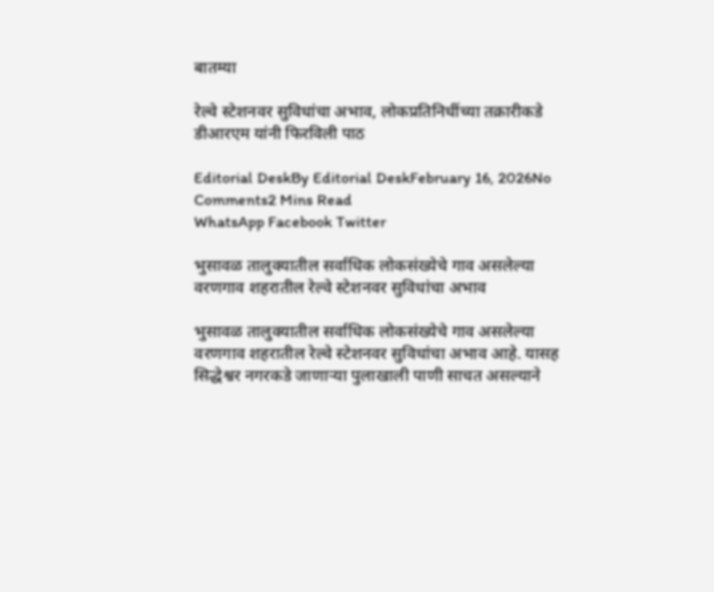बातम्या

रेल्वे स्टेशनवर सुविधांचा अभाव, लोकप्रतिनिधींच्या तक्रारीकडे डीआरएम यांनी फिरविली पाठ

Editorial DeskBy Editorial DeskFebruary 16, 2026No Comments2 Mins Read
WhatsApp Facebook Twitter

भुसावळ तालुक्यातील सर्वाधिक लोकसंख्येचे गाव असलेल्या वरणगाव शहरातील रेल्वे स्टेशनवर सुविधांचा अभाव

भुसावळ तालुक्यातील सर्वाधिक लोकसंख्येचे गाव असलेल्या वरणगाव शहरातील रेल्वे स्टेशनवर सुविधांचा अभाव आहे. यासह सिद्धेश्वर नगरकडे जाणाऱ्या पुलाखाली पाणी साचत असल्याने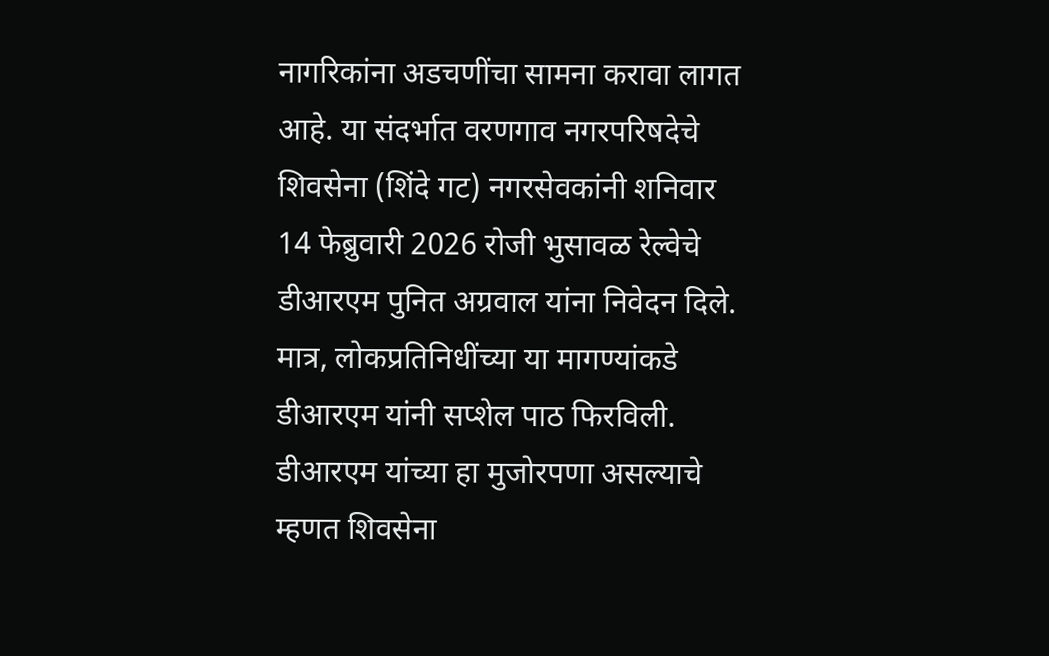नागरिकांना अडचणींचा सामना करावा लागत आहे. या संदर्भात वरणगाव नगरपरिषदेचे शिवसेना (शिंदे गट) नगरसेवकांनी शनिवार 14 फेब्रुवारी 2026 रोजी भुसावळ रेल्वेचे डीआरएम पुनित अग्रवाल यांना निवेदन दिले. मात्र, लोकप्रतिनिधींच्या या मागण्यांकडे डीआरएम यांनी सप्शेल पाठ फिरविली. डीआरएम यांच्या हा मुजोरपणा असल्याचे म्हणत शिवसेना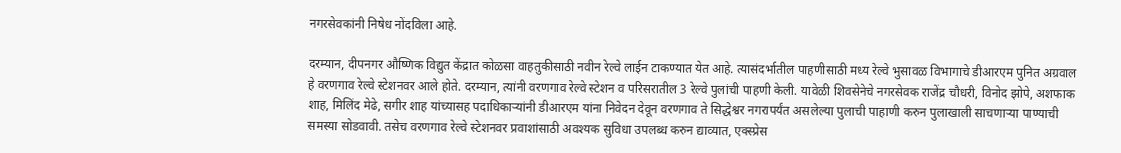नगरसेवकांनी निषेध नोंदविला आहे.

दरम्यान, दीपनगर औष्णिक विद्युत केंद्रात कोळसा वाहतुकीसाठी नवीन रेल्वे लाईन टाकण्यात येत आहे. त्यासंदर्भातील पाहणीसाठी मध्य रेल्वे भुसावळ विभागाचे डीआरएम पुनित अग्रवाल हे वरणगाव रेल्वे स्टेशनवर आले होते. दरम्यान, त्यांनी वरणगाव रेल्वे स्टेशन व परिसरातील 3 रेल्वे पुलांची पाहणी केली. यावेळी शिवसेनेचे नगरसेवक राजेंद्र चौधरी, विनोद झोपे, अशफाक शाह, मिलिंद मेढे, सगीर शाह यांच्यासह पदाधिकाऱ्यांनी डीआरएम यांना निवेदन देवून वरणगाव ते सिद्धेश्वर नगरापर्यंत असलेल्या पुलाची पाहाणी करुन पुलाखाली साचणाऱ्या पाण्याची समस्या सोडवावी. तसेच वरणगाव रेल्वे स्टेशनवर प्रवाशांसाठी अवश्यक सुविधा उपलब्ध करुन द्याव्यात, एक्स्प्रेस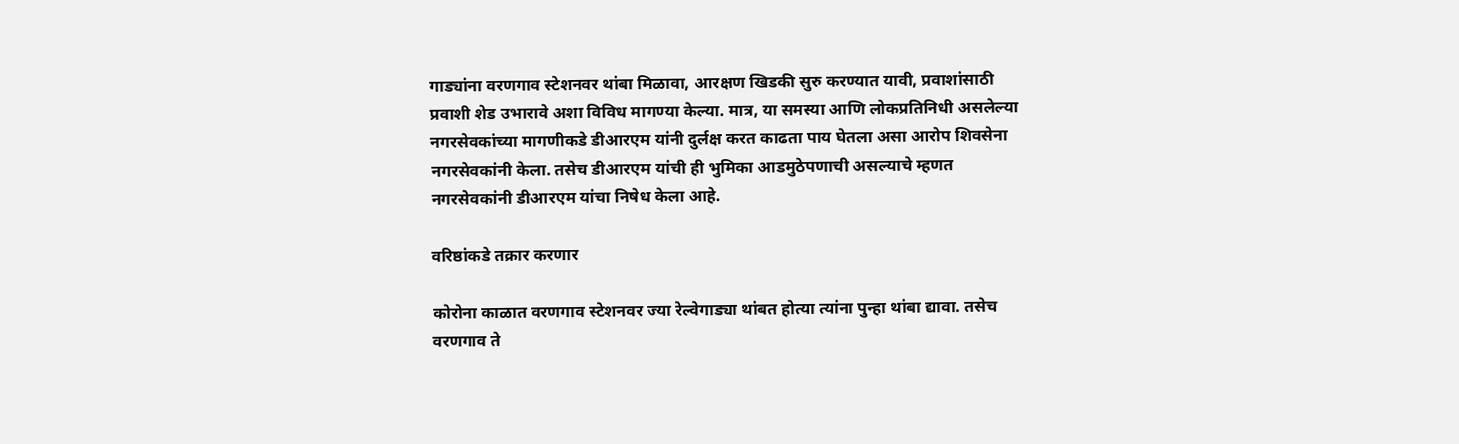गाड्यांना वरणगाव स्टेशनवर थांबा मिळावा, आरक्षण खिडकी सुरु करण्यात यावी, प्रवाशांसाठी प्रवाशी शेड उभारावे अशा विविध मागण्या केल्या. मात्र, या समस्या आणि लोकप्रतिनिधी असलेल्या नगरसेवकांच्या मागणीकडे डीआरएम यांनी दुर्लक्ष करत काढता पाय घेतला असा आरोप शिवसेना नगरसेवकांनी केला. तसेच डीआरएम यांची ही भुमिका आडमुठेपणाची असल्याचे म्हणत नगरसेवकांनी डीआरएम यांचा निषेध केला आहे.

वरिष्ठांकडे तक्रार करणार

कोरोना काळात वरणगाव स्टेशनवर ज्या रेल्वेगाड्या थांबत होत्या त्यांना पुन्हा थांबा द्यावा. तसेच वरणगाव ते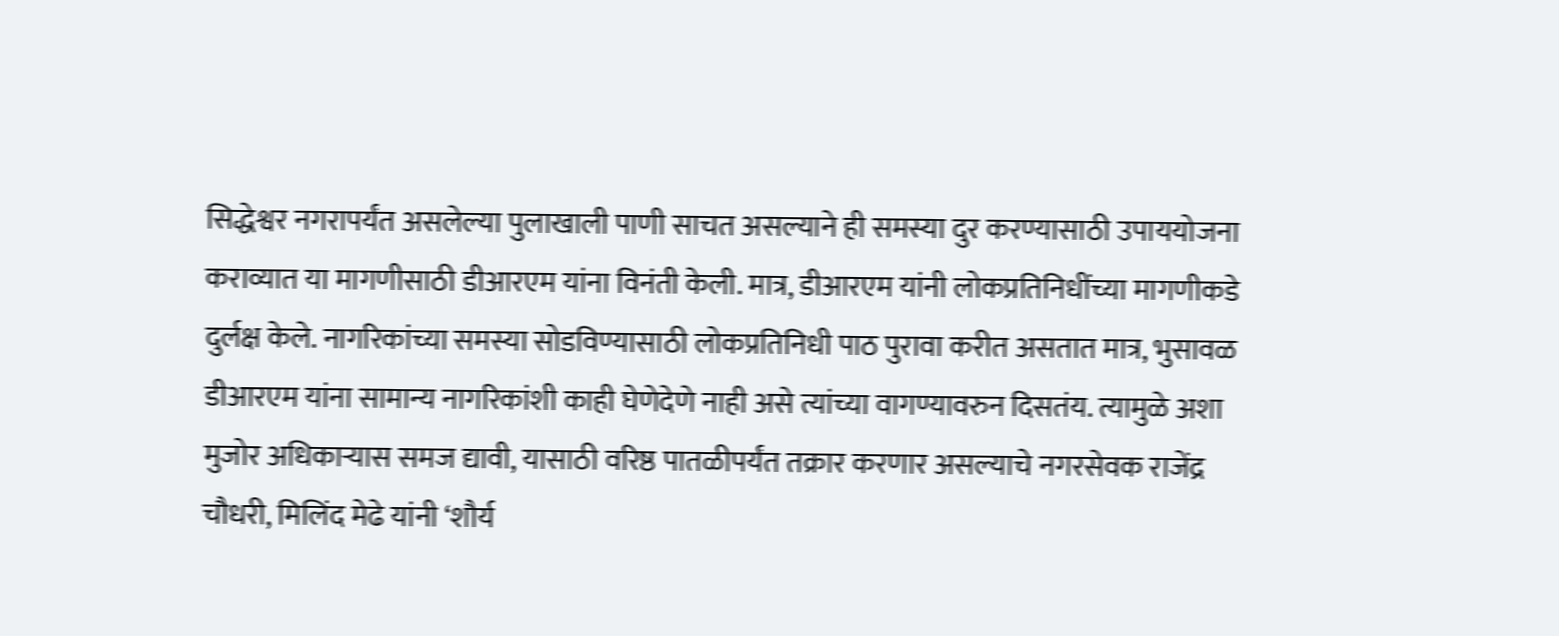सिद्धेश्वर नगरापर्यंत असलेल्या पुलाखाली पाणी साचत असल्याने ही समस्या दुर करण्यासाठी उपाययोजना कराव्यात या मागणीसाठी डीआरएम यांना विनंती केली. मात्र, डीआरएम यांनी लोकप्रतिनिधींच्या मागणीकडे दुर्लक्ष केले. नागरिकांच्या समस्या सोडविण्यासाठी लोकप्रतिनिधी पाठ पुरावा करीत असतात मात्र, भुसावळ डीआरएम यांना सामान्य नागरिकांशी काही घेणेदेणे नाही असे त्यांच्या वागण्यावरुन दिसतंय. त्यामुळे अशा मुजोर अधिकाऱ्यास समज द्यावी, यासाठी वरिष्ठ पातळीपर्यंत तक्रार करणार असल्याचे नगरसेवक राजेंद्र चौधरी, मिलिंद मेढे यांनी ‘शौर्य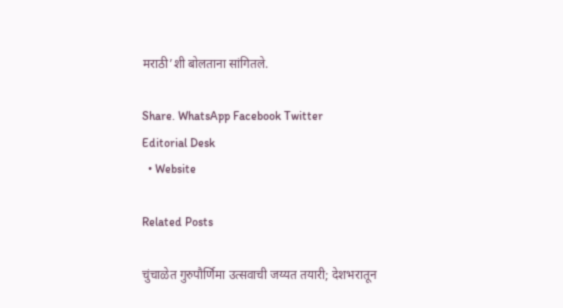मराठी’शी बोलताना सांगितले.

Share. WhatsApp Facebook Twitter
Editorial Desk
  • Website

Related Posts

चुंचाळेत गुरुपौर्णिमा उत्सवाची जय्यत तयारी; देशभरातून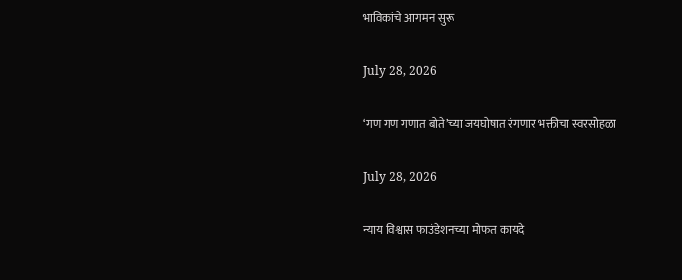भाविकांचे आगमन सुरू

July 28, 2026

‘गण गण गणात बोते’च्या जयघोषात रंगणार भक्तीचा स्वरसोहळा

July 28, 2026

न्याय विश्वास फाउंडेशनच्या मोफत कायदे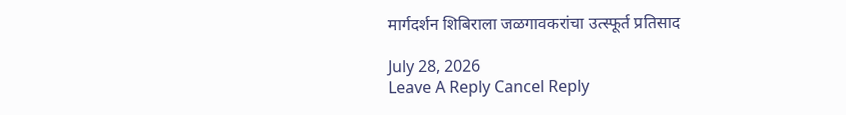मार्गदर्शन शिबिराला जळगावकरांचा उत्स्फूर्त प्रतिसाद

July 28, 2026
Leave A Reply Cancel Reply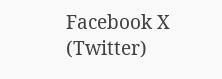Facebook X (Twitter)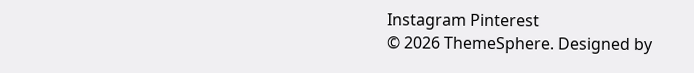Instagram Pinterest
© 2026 ThemeSphere. Designed by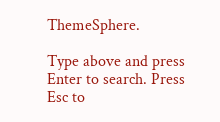ThemeSphere.

Type above and press Enter to search. Press Esc to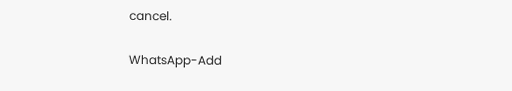cancel.

WhatsApp-Add